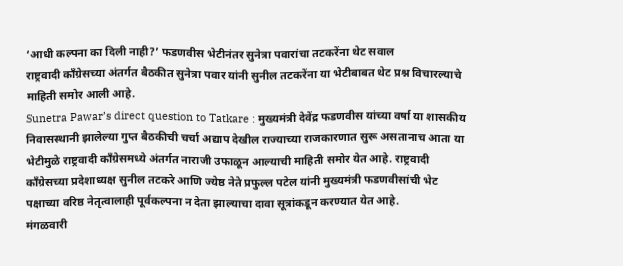‘आधी कल्पना का दिली नाही?’ फडणवीस भेटीनंतर सुनेत्रा पवारांचा तटकरेंना थेट सवाल
राष्ट्रवादी काँग्रेसच्या अंतर्गत बैठकीत सुनेत्रा पवार यांनी सुनील तटकरेंना या भेटीबाबत थेट प्रश्न विचारल्याचे माहिती समोर आली आहे.
Sunetra Pawar’s direct question to Tatkare : मुख्यमंत्री देवेंद्र फडणवीस यांच्या वर्षा या शासकीय निवासस्थानी झालेल्या गुप्त बैठकीची चर्चा अद्याप देखील राज्याच्या राजकारणात सुरू असतानाच आता या भेटीमुळे राष्ट्रवादी काँग्रेसमध्ये अंतर्गत नाराजी उफाळून आल्याची माहिती समोर येत आहे. राष्ट्रवादी काँग्रेसच्या प्रदेशाध्यक्ष सुनील तटकरे आणि ज्येष्ठ नेते प्रफुल्ल पटेल यांनी मुख्यमंत्री फडणवीसांची भेट पक्षाच्या वरिष्ठ नेतृत्वालाही पूर्वकल्पना न देता झाल्याचा दावा सूत्रांकडून करण्यात येत आहे.
मंगळवारी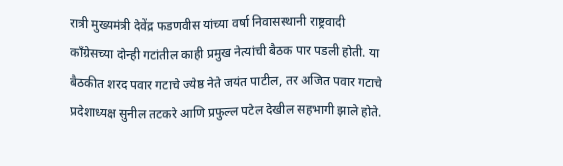रात्री मुख्यमंत्री देवेंद्र फडणवीस यांच्या वर्षा निवासस्थानी राष्ट्रवादी काँग्रेसच्या दोन्ही गटांतील काही प्रमुख नेत्यांची बैठक पार पडली होती. या बैठकीत शरद पवार गटाचे ज्येष्ठ नेते जयंत पाटील, तर अजित पवार गटाचे प्रदेशाध्यक्ष सुनील तटकरे आणि प्रफुल्ल पटेल देखील सहभागी झाले होते.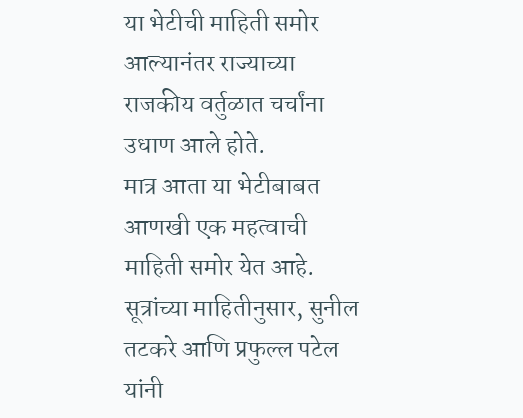या भेटीची माहिती समोर आल्यानंतर राज्याच्या राजकीय वर्तुळात चर्चांना उधाण आले होते.
मात्र आता या भेटीबाबत आणखी एक महत्वाची माहिती समोर येत आहे. सूत्रांच्या माहितीनुसार, सुनील तटकरे आणि प्रफुल्ल पटेल यांनी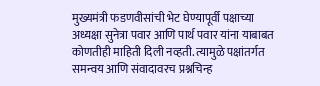मुख्यमंत्री फडणवीसांची भेट घेण्यापूर्वी पक्षाच्या अध्यक्षा सुनेत्रा पवार आणि पार्थ पवार यांना याबाबत कोणतीही माहिती दिली नव्हती. त्यामुळे पक्षांतर्गत समन्वय आणि संवादावरच प्रश्नचिन्ह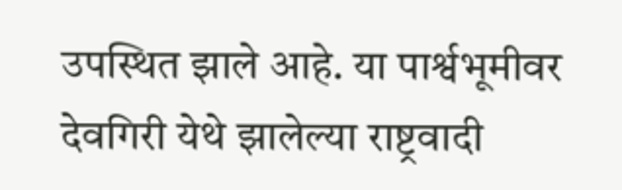उपस्थित झाले आहे. या पार्श्वभूमीवर देवगिरी येथे झालेल्या राष्ट्रवादी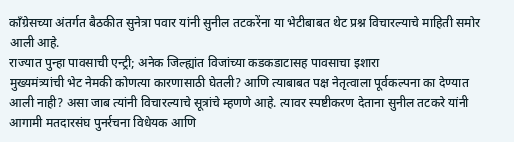काँग्रेसच्या अंतर्गत बैठकीत सुनेत्रा पवार यांनी सुनील तटकरेंना या भेटीबाबत थेट प्रश्न विचारल्याचे माहिती समोर आली आहे.
राज्यात पुन्हा पावसाची एन्ट्री; अनेक जिल्ह्यांत विजांच्या कडकडाटासह पावसाचा इशारा
मुख्यमंत्र्यांची भेट नेमकी कोणत्या कारणासाठी घेतली? आणि त्याबाबत पक्ष नेतृत्वाला पूर्वकल्पना का देण्यात आली नाही? असा जाब त्यांनी विचारल्याचे सूत्रांचे म्हणणे आहे. त्यावर स्पष्टीकरण देताना सुनील तटकरे यांनी आगामी मतदारसंघ पुनर्रचना विधेयक आणि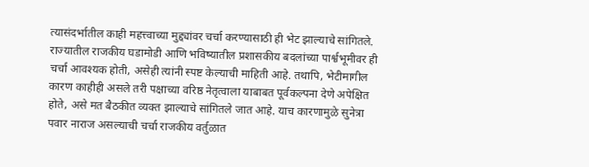त्यासंदर्भातील काही महत्त्वाच्या मुद्द्यांवर चर्चा करण्यासाठी ही भेट झाल्याचे सांगितले. राज्यातील राजकीय घडामोडी आणि भविष्यातील प्रशासकीय बदलांच्या पार्श्वभूमीवर ही चर्चा आवश्यक होती, असेही त्यांनी स्पष्ट केल्याची माहिती आहे. तथापि, भेटीमागील कारण काहीही असले तरी पक्षाच्या वरिष्ठ नेतृत्वाला याबाबत पूर्वकल्पना देणे अपेक्षित होते, असे मत बैठकीत व्यक्त झाल्याचे सांगितले जात आहे. याच कारणामुळे सुनेत्रा पवार नाराज असल्याची चर्चा राजकीय वर्तुळात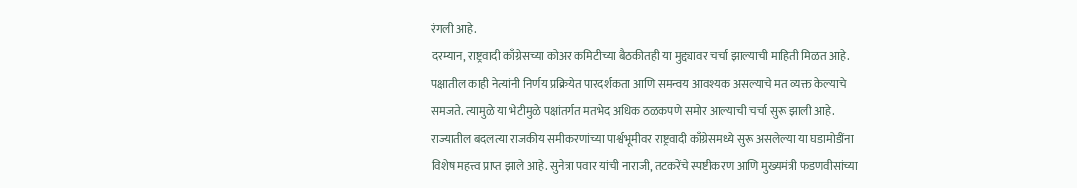रंगली आहे.
दरम्यान, राष्ट्रवादी काँग्रेसच्या कोअर कमिटीच्या बैठकीतही या मुद्द्यावर चर्चा झाल्याची माहिती मिळत आहे. पक्षातील काही नेत्यांनी निर्णय प्रक्रियेत पारदर्शकता आणि समन्वय आवश्यक असल्याचे मत व्यक्त केल्याचे समजते. त्यामुळे या भेटीमुळे पक्षांतर्गत मतभेद अधिक ठळकपणे समोर आल्याची चर्चा सुरू झाली आहे. राज्यातील बदलत्या राजकीय समीकरणांच्या पार्श्वभूमीवर राष्ट्रवादी काँग्रेसमध्ये सुरू असलेल्या या घडामोडींना विशेष महत्त्व प्राप्त झाले आहे. सुनेत्रा पवार यांची नाराजी, तटकरेंचे स्पष्टीकरण आणि मुख्यमंत्री फडणवीसांच्या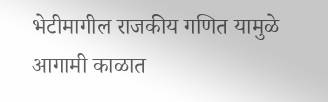भेटीमागील राजकीय गणित यामुळे आगामी काळात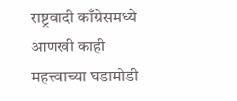राष्ट्रवादी काँग्रेसमध्ये आणखी काही महत्त्वाच्या घडामोडी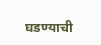घडण्याची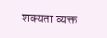शक्यता व्यक्त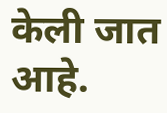केली जात आहे.